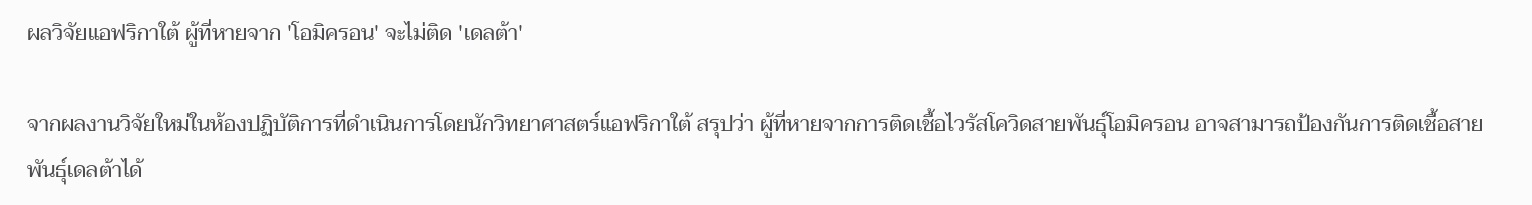ผลวิจัยแอฟริกาใต้ ผู้ที่หายจาก 'โอมิครอน' จะไม่ติด 'เดลต้า'

จากผลงานวิจัยใหม่ในห้องปฏิบัติการที่ดำเนินการโดยนักวิทยาศาสตร์แอฟริกาใต้ สรุปว่า ผู้ที่หายจากการติดเชื้อไวรัสโควิดสายพันธุ์โอมิครอน อาจสามารถป้องกันการติดเชื้อสายพันธุ์เดลต้าได้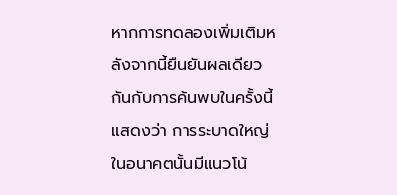หากการทดลองเพิ่มเติมหลังจากนี้ยืนยันผลเดียวกันกับการค้นพบในครั้งนี้ แสดงว่า การระบาดใหญ่ในอนาคตนั้นมีแนวโน้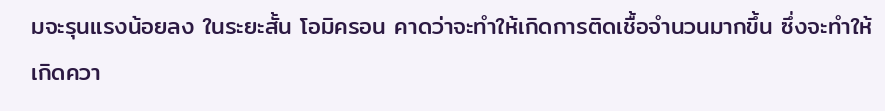มจะรุนแรงน้อยลง ในระยะสั้น โอมิครอน คาดว่าจะทำให้เกิดการติดเชื้อจำนวนมากขึ้น ซึ่งจะทำให้เกิดควา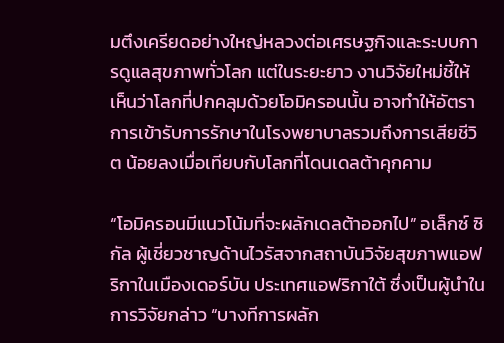มตึงเครียดอย่างใหญ่หลวงต่อเศรษฐกิจและระบบการดูแลสุขภาพทั่วโลก แต่ในระยะยาว งานวิจัยใหม่ชี้ให้เห็นว่าโลกที่ปกคลุมด้วยโอมิครอนนั้น อาจทำให้อัตราการเข้ารับการรักษาในโรงพยาบาลรวมถึงการเสียชีวิต น้อยลงเมื่อเทียบกับโลกที่โดนเดลต้าคุกคาม

“โอมิครอนมีแนวโน้มที่จะผลักเดลต้าออกไป” อเล็กซ์ ซิกัล ผู้เชี่ยวชาญด้านไวรัสจากสถาบันวิจัยสุขภาพแอฟริกาในเมืองเดอร์บัน ประเทศแอฟริกาใต้ ซึ่งเป็นผู้นำในการวิจัยกล่าว “บางทีการผลัก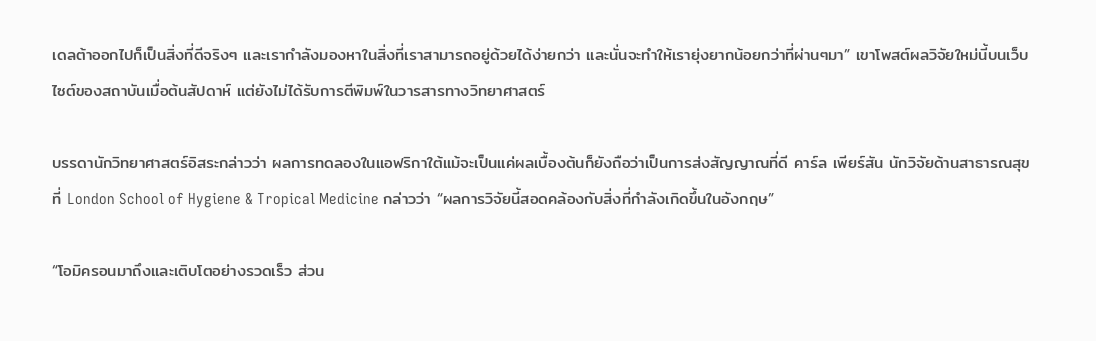เดลต้าออกไปก็เป็นสิ่งที่ดีจริงๆ และเรากำลังมองหาในสิ่งที่เราสามารถอยู่ด้วยได้ง่ายกว่า และนั่นจะทำให้เรายุ่งยากน้อยกว่าที่ผ่านๆมา” เขาโพสต์ผลวิจัยใหม่นี้บนเว็บไซต์ของสถาบันเมื่อต้นสัปดาห์ แต่ยังไม่ได้รับการตีพิมพ์ในวารสารทางวิทยาศาสตร์

บรรดานักวิทยาศาสตร์อิสระกล่าวว่า ผลการทดลองในแอฟริกาใต้แม้จะเป็นแค่ผลเบื้องต้นก็ยังถือว่าเป็นการส่งสัญญาณที่ดี คาร์ล เพียร์สัน นักวิจัยด้านสาธารณสุขที่ London School of Hygiene & Tropical Medicine กล่าวว่า “ผลการวิจัยนี้สอดคล้องกับสิ่งที่กำลังเกิดขึ้นในอังกฤษ”

“โอมิครอนมาถึงและเติบโตอย่างรวดเร็ว ส่วน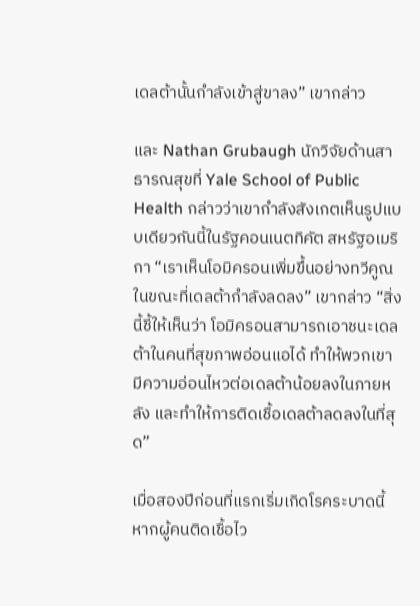เดลต้านั้นกำลังเข้าสู่ขาลง” เขากล่าว

และ Nathan Grubaugh นักวิจัยด้านสาธารณสุขที่ Yale School of Public Health กล่าวว่าเขากำลังสังเกตเห็นรูปแบบเดียวกันนี้ในรัฐคอนเนตทิคัต สหรัฐอเมริกา “เราเห็นโอมิครอนเพิ่มขึ้นอย่างทวีคูณในขณะที่เดลต้ากำลังลดลง” เขากล่าว “สิ่งนี้ชี้ให้เห็นว่า โอมิครอนสามารถเอาชนะเดลต้าในคนที่สุขภาพอ่อนแอได้ ทำให้พวกเขามีความอ่อนไหวต่อเดลต้าน้อยลงในภายหลัง และทำให้การติดเชื้อเดลต้าลดลงในที่สุด”

เมื่อสองปีก่อนที่แรกเริ่มเกิดโรคระบาดนี้ หากผู้คนติดเชื้อไว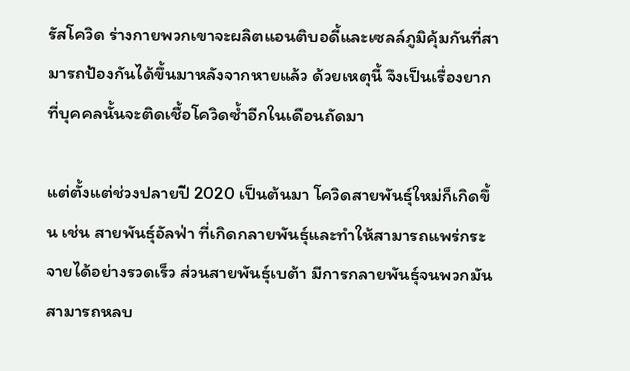รัสโควิด ร่างกายพวกเขาจะผลิตแอนติบอดี้และเซลล์ภูมิคุ้มกันที่สามารถป้องกันได้ขึ้นมาหลังจากหายแล้ว ด้วยเหตุนี้ จึงเป็นเรื่องยากที่บุคคลนั้นจะติดเชื้อโควิดซ้ำอีกในเดือนถัดมา

แต่ตั้งแต่ช่วงปลายปี 2020 เป็นต้นมา โควิดสายพันธุ์ใหม่ก็เกิดขึ้น เช่น สายพันธุ์อัลฟ่า ที่เกิดกลายพันธุ์และทำให้สามารถแพร่กระจายได้อย่างรวดเร็ว ส่วนสายพันธุ์เบต้า มีการกลายพันธุ์จนพวกมันสามารถหลบ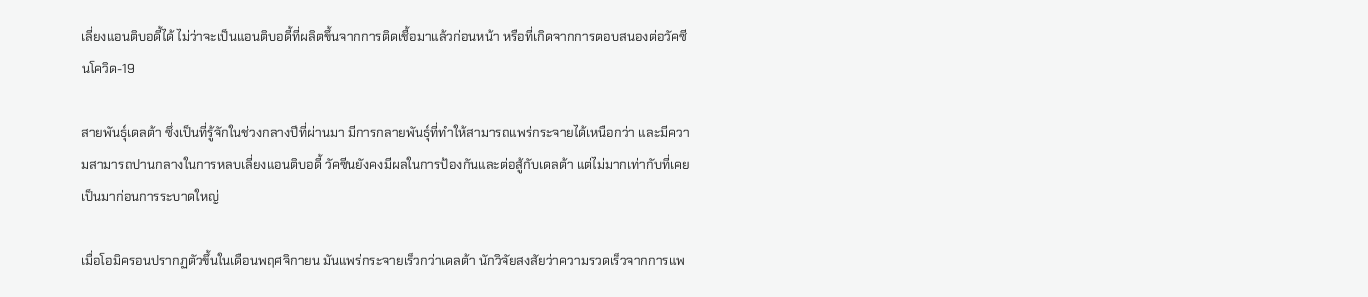เลี่ยงแอนติบอดี้ได้ ไม่ว่าจะเป็นแอนติบอดี้ที่ผลิตขึ้นจากการติดเชื้อมาแล้วก่อนหน้า หรือที่เกิดจากการตอบสนองต่อวัคซีนโควิด-19

สายพันธุ์เดลต้า ซึ่งเป็นที่รู้จักในช่วงกลางปีที่ผ่านมา มีการกลายพันธุ์ที่ทำให้สามารถแพร่กระจายได้เหนือกว่า และมีความสามารถปานกลางในการหลบเลี่ยงแอนติบอดี้ วัคซีนยังคงมีผลในการป้องกันและต่อสู้กับเดลต้า แต่ไม่มากเท่ากับที่เคยเป็นมาก่อนการระบาดใหญ่

เมื่อโอมิครอนปรากฏตัวขึ้นในเดือนพฤศจิกายน มันแพร่กระจายเร็วกว่าเดลต้า นักวิจัยสงสัยว่าความรวดเร็วจากการแพ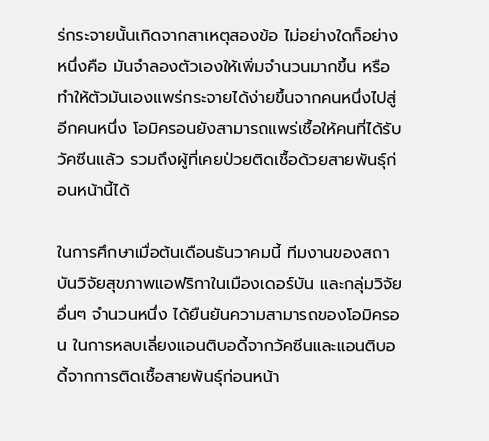ร่กระจายนั้นเกิดจากสาเหตุสองข้อ ไม่อย่างใดก็อย่างหนึ่งคือ มันจำลองตัวเองให้เพิ่มจำนวนมากขึ้น หรือทำให้ตัวมันเองแพร่กระจายได้ง่ายขึ้นจากคนหนึ่งไปสู่อีกคนหนึ่ง โอมิครอนยังสามารถแพร่เชื้อให้คนที่ได้รับวัคซีนแล้ว รวมถึงผู้ที่เคยป่วยติดเชื้อด้วยสายพันธุ์ก่อนหน้านี้ได้

ในการศึกษาเมื่อต้นเดือนธันวาคมนี้ ทีมงานของสถาบันวิจัยสุขภาพแอฟริกาในเมืองเดอร์บัน และกลุ่มวิจัยอื่นๆ จำนวนหนึ่ง ได้ยืนยันความสามารถของโอมิครอน ในการหลบเลี่ยงแอนติบอดี้จากวัคซีนและแอนติบอดี้จากการติดเชื้อสายพันธุ์ก่อนหน้า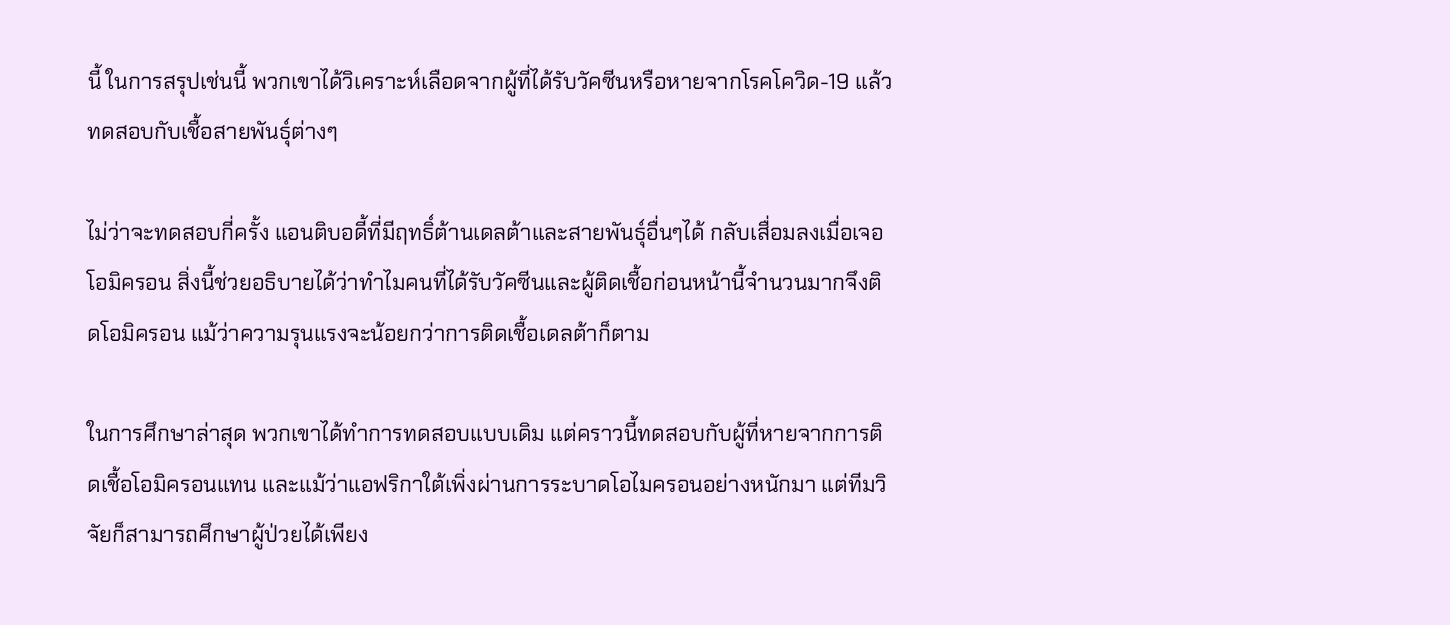นี้ ในการสรุปเช่นนี้ พวกเขาได้วิเคราะห์เลือดจากผู้ที่ได้รับวัคซีนหรือหายจากโรคโควิด-19 แล้วทดสอบกับเชื้อสายพันธุ์ต่างๆ

ไม่ว่าจะทดสอบกี่ครั้ง แอนติบอดี้ที่มีฤทธิ์ต้านเดลต้าและสายพันธุ์อื่นๆได้ กลับเสื่อมลงเมื่อเจอโอมิครอน สิ่งนี้ช่วยอธิบายได้ว่าทำไมคนที่ได้รับวัคซีนและผู้ติดเชื้อก่อนหน้านี้จำนวนมากจึงติดโอมิครอน แม้ว่าความรุนแรงจะน้อยกว่าการติดเชื้อเดลต้าก็ตาม

ในการศึกษาล่าสุด พวกเขาได้ทำการทดสอบแบบเดิม แต่คราวนี้ทดสอบกับผู้ที่หายจากการติดเชื้อโอมิครอนแทน และแม้ว่าแอฟริกาใต้เพิ่งผ่านการระบาดโอไมครอนอย่างหนักมา แต่ทีมวิจัยก็สามารถศึกษาผู้ป่วยได้เพียง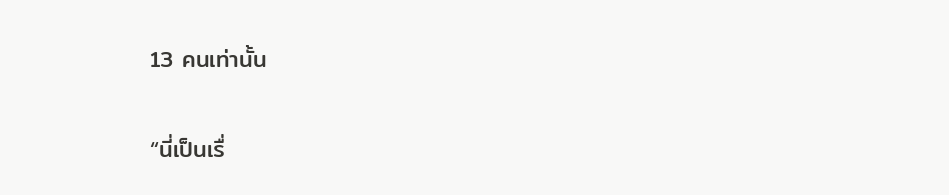13 คนเท่านั้น

“นี่เป็นเรื่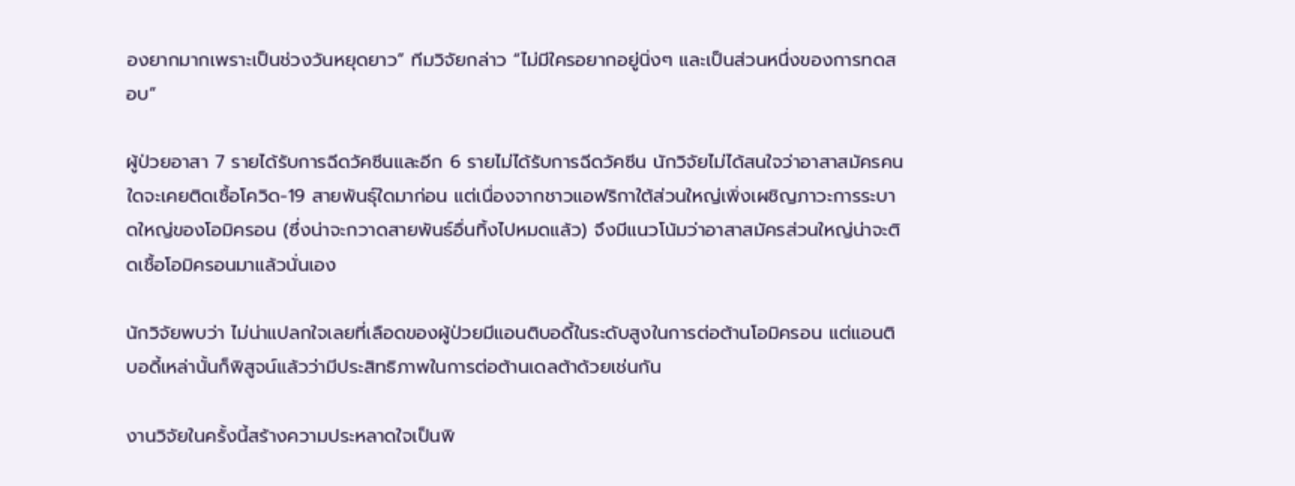องยากมากเพราะเป็นช่วงวันหยุดยาว” ทีมวิจัยกล่าว “ไม่มีใครอยากอยู่นิ่งๆ และเป็นส่วนหนึ่งของการทดสอบ”

ผู้ป่วยอาสา 7 รายได้รับการฉีดวัคซีนและอีก 6 รายไม่ได้รับการฉีดวัคซีน นักวิจัยไม่ได้สนใจว่าอาสาสมัครคนใดจะเคยติดเชื้อโควิด-19 สายพันธุ์ใดมาก่อน แต่เนื่องจากชาวแอฟริกาใต้ส่วนใหญ่เพิ่งเผชิญภาวะการระบาดใหญ่ของโอมิครอน (ซึ่งน่าจะกวาดสายพันธ์อื่นทิ้งไปหมดแล้ว) จึงมีแนวโน้มว่าอาสาสมัครส่วนใหญ่น่าจะติดเชื้อโอมิครอนมาแล้วนั่นเอง

นักวิจัยพบว่า ไม่น่าแปลกใจเลยที่เลือดของผู้ป่วยมีแอนติบอดี้ในระดับสูงในการต่อต้านโอมิครอน แต่แอนติบอดี้เหล่านั้นก็พิสูจน์แล้วว่ามีประสิทธิภาพในการต่อต้านเดลต้าด้วยเช่นกัน

งานวิจัยในครั้งนี้สร้างความประหลาดใจเป็นพิ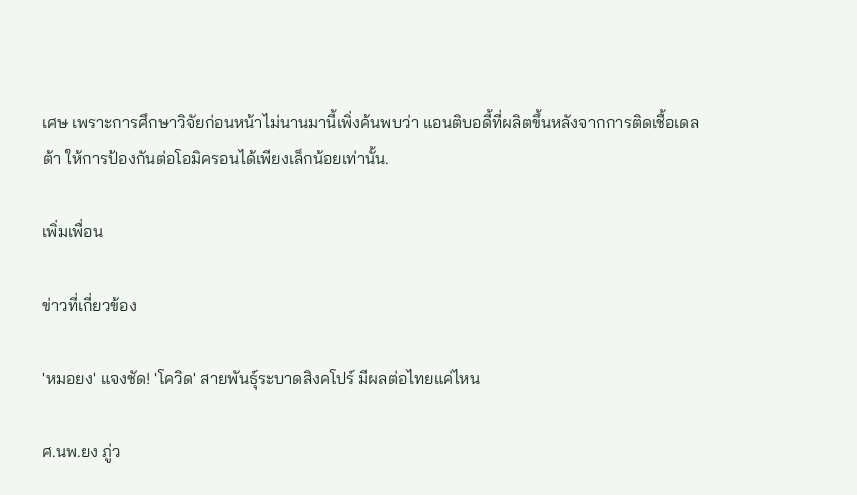เศษ เพราะการศึกษาวิจัยก่อนหน้าไม่นานมานี้เพิ่งค้นพบว่า แอนติบอดี้ที่ผลิตขึ้นหลังจากการติดเชื้อเดลต้า ให้การป้องกันต่อโอมิครอนได้เพียงเล็กน้อยเท่านั้น.

เพิ่มเพื่อน

ข่าวที่เกี่ยวข้อง

'หมอยง' แจงชัด! 'โควิด' สายพันธุ์ระบาดสิงคโปร์ มีผลต่อไทยแค่ไหน

ศ.นพ.ยง ภู่ว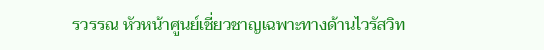รวรรณ หัวหน้าศูนย์เชี่ยวชาญเฉพาะทางด้านไวรัสวิท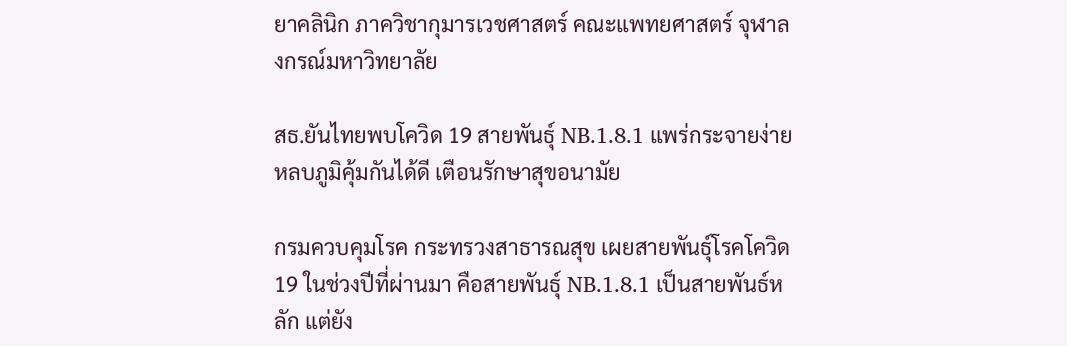ยาคลินิก ภาควิชากุมารเวชศาสตร์ คณะแพทยศาสตร์ จุฬาลงกรณ์มหาวิทยาลัย

สธ.ยันไทยพบโควิด 19 สายพันธุ์ NB.1.8.1 แพร่กระจายง่าย หลบภูมิคุ้มกันได้ดี เตือนรักษาสุขอนามัย

กรมควบคุมโรค กระทรวงสาธารณสุข เผยสายพันธุ์โรคโควิด 19 ในช่วงปีที่ผ่านมา คือสายพันธุ์ NB.1.8.1 เป็นสายพันธ์หลัก แต่ยัง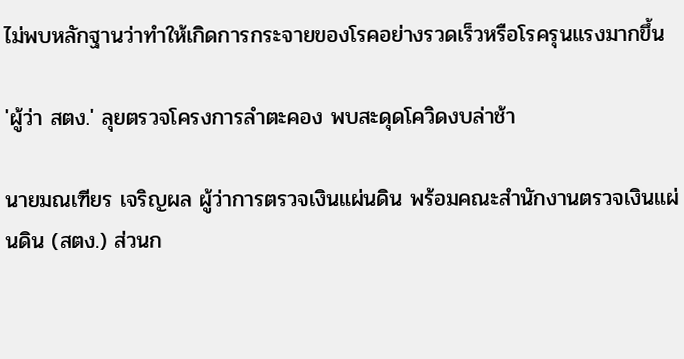ไม่พบหลักฐานว่าทำให้เกิดการกระจายของโรคอย่างรวดเร็วหรือโรครุนแรงมากขึ้น

'ผู้ว่า สตง.' ลุยตรวจโครงการลำตะคอง พบสะดุดโควิดงบล่าช้า

นายมณเฑียร เจริญผล ผู้ว่าการตรวจเงินแผ่นดิน พร้อมคณะสำนักงานตรวจเงินแผ่นดิน (สตง.) ส่วนก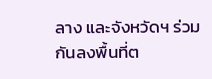ลาง และจังหวัดฯ ร่วมกันลงพื้นที่ต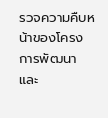รวจความคืบหน้าของโครงการพัฒนาและ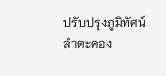ปรับปรุงภูมิทัศน์ลำตะคอง